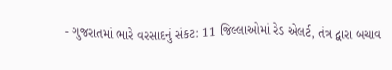- ગુજરાતમાં ભારે વરસાદનું સંકટ: 11 જિલ્લાઓમાં રેડ એલર્ટ, તંત્ર દ્વારા બચાવ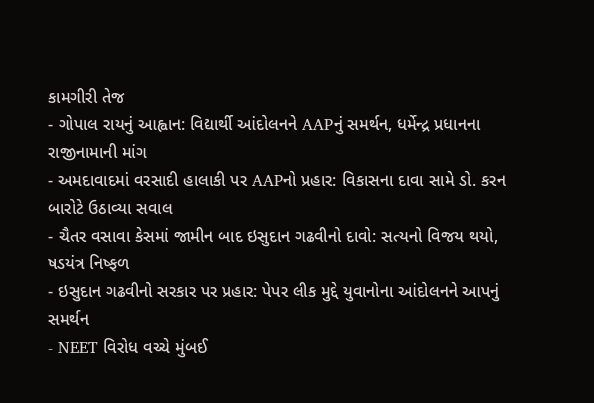કામગીરી તેજ
- ગોપાલ રાયનું આહ્વાન: વિદ્યાર્થી આંદોલનને AAPનું સમર્થન, ધર્મેન્દ્ર પ્રધાનના રાજીનામાની માંગ
- અમદાવાદમાં વરસાદી હાલાકી પર AAPનો પ્રહાર: વિકાસના દાવા સામે ડો. કરન બારોટે ઉઠાવ્યા સવાલ
- ચૈતર વસાવા કેસમાં જામીન બાદ ઇસુદાન ગઢવીનો દાવો: સત્યનો વિજય થયો, ષડયંત્ર નિષ્ફળ
- ઇસુદાન ગઢવીનો સરકાર પર પ્રહાર: પેપર લીક મુદ્દે યુવાનોના આંદોલનને આપનું સમર્થન
- NEET વિરોધ વચ્ચે મુંબઈ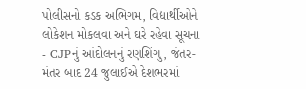પોલીસનો કડક અભિગમ, વિદ્યાર્થીઓને લોકેશન મોકલવા અને ઘરે રહેવા સૂચના
- CJPનું આંદોલનનું રણશિંગુ, જંતર-મંતર બાદ 24 જુલાઈએ દેશભરમાં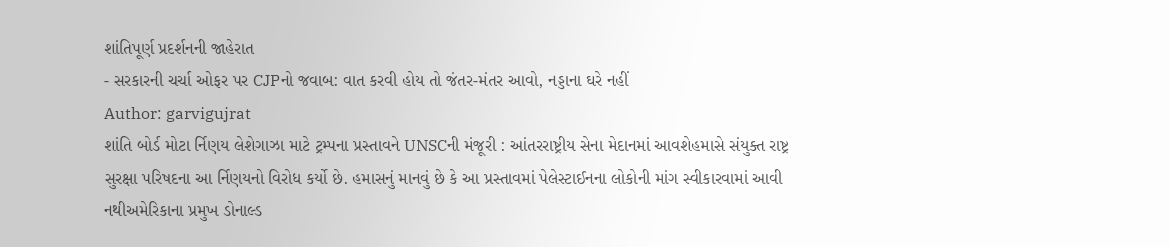શાંતિપૂર્ણ પ્રદર્શનની જાહેરાત
- સરકારની ચર્ચા ઓફર પર CJPનો જવાબ: વાત કરવી હોય તો જંતર-મંતર આવો, નડ્ડાના ઘરે નહીં
Author: garvigujrat
શાંતિ બોર્ડ મોટા ર્નિણય લેશેગાઝા માટે ટ્રમ્પના પ્રસ્તાવને UNSCની મંજૂરી : આંતરરાષ્ટ્રીય સેના મેદાનમાં આવશેહમાસે સંયુક્ત રાષ્ટ્ર સુરક્ષા પરિષદના આ ર્નિણયનો વિરોધ કર્યો છે. હમાસનું માનવું છે કે આ પ્રસ્તાવમાં પેલેસ્ટાઈનના લોકોની માંગ સ્વીકારવામાં આવી નથીઅમેરિકાના પ્રમુખ ડોનાલ્ડ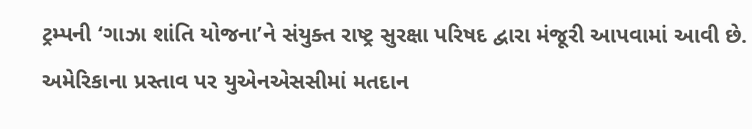ટ્રમ્પની ‘ગાઝા શાંતિ યોજના’ને સંયુક્ત રાષ્ટ્ર સુરક્ષા પરિષદ દ્વારા મંજૂરી આપવામાં આવી છે. અમેરિકાના પ્રસ્તાવ પર યુએનએસસીમાં મતદાન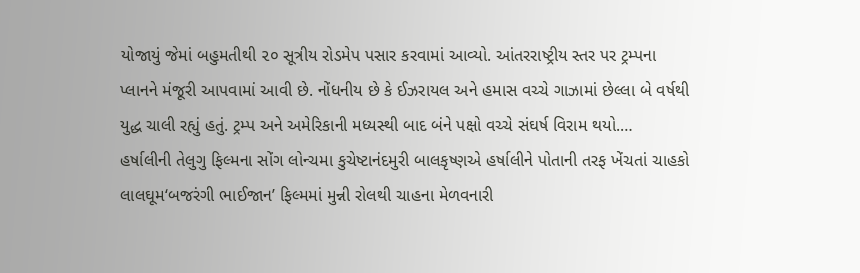યોજાયું જેમાં બહુમતીથી ૨૦ સૂત્રીય રોડમેપ પસાર કરવામાં આવ્યો. આંતરરાષ્ટ્રીય સ્તર પર ટ્રમ્પના પ્લાનને મંજૂરી આપવામાં આવી છે. નોંધનીય છે કે ઈઝરાયલ અને હમાસ વચ્ચે ગાઝામાં છેલ્લા બે વર્ષથી યુદ્ધ ચાલી રહ્યું હતું. ટ્રમ્પ અને અમેરિકાની મધ્યસ્થી બાદ બંને પક્ષો વચ્ચે સંઘર્ષ વિરામ થયો.…
હર્ષાલીની તેલુગુ ફિલ્મના સોંગ લોન્ચમા કુચેષ્ટાનંદમુરી બાલકૃષ્ણએ હર્ષાલીને પોતાની તરફ ખેંચતાં ચાહકો લાલઘૂમ‘બજરંગી ભાઈજાન’ ફિલ્મમાં મુન્ની રોલથી ચાહના મેળવનારી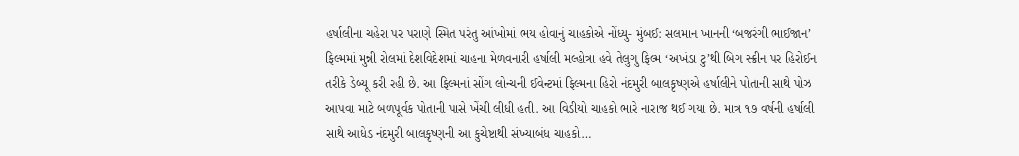હર્ષાલીના ચહેરા પર પરાણે સ્મિત પરંતુ આંખોમાં ભય હોવાનું ચાહકોએ નોંધ્યુ- મુંબઈ: સલમાન ખાનની ‘બજરંગી ભાઈજાન’ ફિલ્મમાં મુન્ની રોલમાં દેશવિદેશમાં ચાહના મેળવનારી હર્ષાલી મલ્હોત્રા હવે તેલુગુ ફિલ્મ ‘અખંડા ટુ’થી બિગ સ્ક્રીન પર હિરોઈન તરીકે ડેબ્યૂ કરી રહી છે. આ ફિલ્મનાં સોંગ લોન્ચની ઈવેન્ટમાં ફિલ્મના હિરો નંદમુરી બાલકૃષ્ણએ હર્ષાલીને પોતાની સાથે પોઝ આપવા માટે બળપૂર્વક પોતાની પાસે ખેંચી લીધી હતી. આ વિડીયો ચાહકો ભારે નારાજ થઈ ગયા છે. માત્ર ૧૭ વર્ષની હર્ષાલી સાથે આધેડ નંદમુરી બાલકૃષ્ણની આ કુચેષ્ટાથી સંખ્યાબંધ ચાહકો…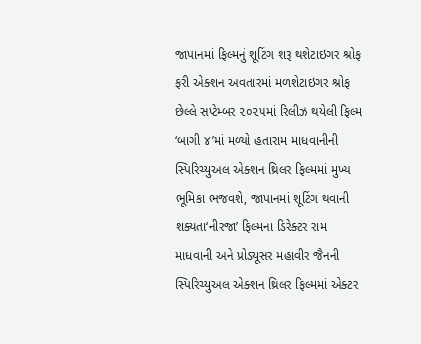જાપાનમાં ફિલ્મનું શૂટિંગ શરૂ થશેટાઇગર શ્રોફ ફરી એક્શન અવતારમાં મળશેટાઇગર શ્રોફ છેલ્લે સપ્ટેમ્બર ૨૦૨૫માં રિલીઝ થયેલી ફિલ્મ ‘બાગી ૪’માં મળ્યો હતારામ માધવાનીની સ્પિરિચ્યુઅલ એક્શન થ્રિલર ફિલ્મમાં મુખ્ય ભૂમિકા ભજવશે, જાપાનમાં શૂટિંગ થવાની શક્યતા‘નીરજા’ ફિલ્મના ડિરેક્ટર રામ માધવાની અને પ્રોડ્યૂસર મહાવીર જૈનની સ્પિરિચ્યુઅલ એક્શન થ્રિલર ફિલ્મમાં એક્ટર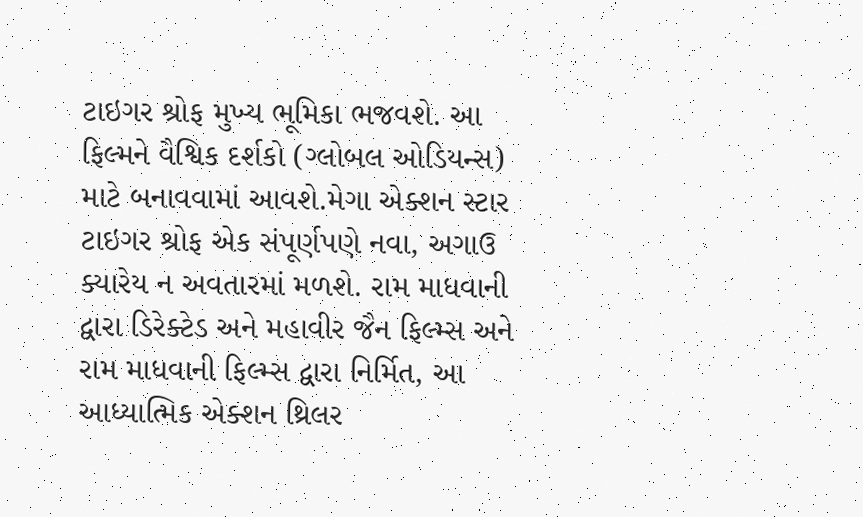ટાઇગર શ્રોફ મુખ્ય ભૂમિકા ભજવશે. આ ફિલ્મને વૈશ્વિક દર્શકો (ગ્લોબલ ઓડિયન્સ) માટે બનાવવામાં આવશે.મેગા એક્શન સ્ટાર ટાઇગર શ્રોફ એક સંપૂર્ણપણે નવા, અગાઉ ક્યારેય ન અવતારમાં મળશે. રામ માધવાની દ્વારા ડિરેક્ટેડ અને મહાવીર જૈન ફિલ્મ્સ અને રામ માધવાની ફિલ્મ્સ દ્વારા નિર્મિત, આ આધ્યાત્મિક એક્શન થ્રિલર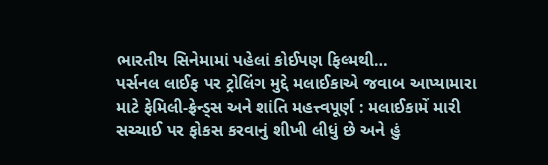ભારતીય સિનેમામાં પહેલાં કોઈપણ ફિલ્મથી…
પર્સનલ લાઈફ પર ટ્રોલિંગ મુદ્દે મલાઈકાએ જવાબ આપ્યામારા માટે ફેમિલી-ફ્રેન્ડ્સ અને શાંતિ મહત્ત્વપૂર્ણ : મલાઈકામેં મારી સચ્ચાઈ પર ફોકસ કરવાનું શીખી લીધું છે અને હું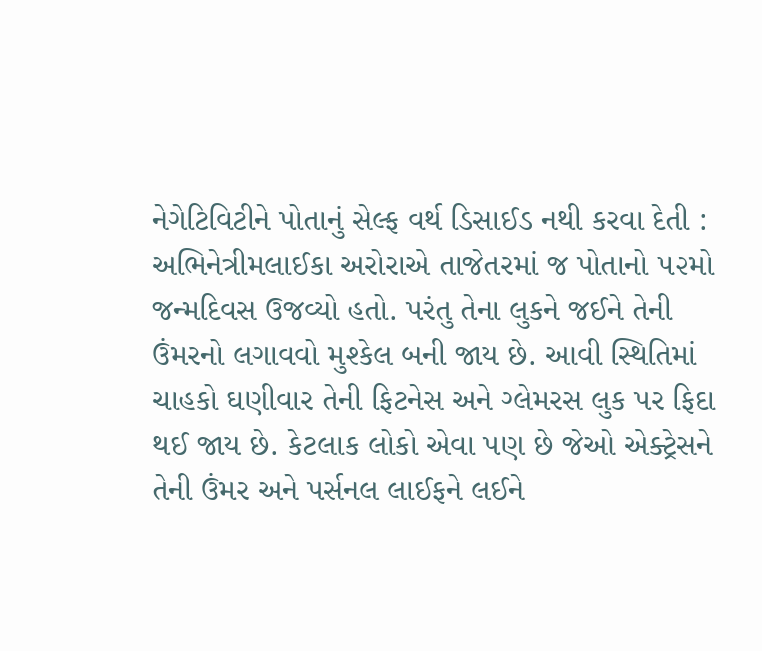નેગેટિવિટીને પોતાનું સેલ્ફ વર્થ ડિસાઈડ નથી કરવા દેતી : અભિનેત્રીમલાઈકા અરોરાએ તાજેતરમાં જ પોતાનો ૫૨મો જન્મદિવસ ઉજવ્યો હતો. પરંતુ તેના લુકને જઈને તેની ઉંમરનો લગાવવો મુશ્કેલ બની જાય છે. આવી સ્થિતિમાં ચાહકો ઘણીવાર તેની ફિટનેસ અને ગ્લેમરસ લુક પર ફિદા થઈ જાય છે. કેટલાક લોકો એવા પણ છે જેઓ એક્ટ્રેસને તેની ઉંમર અને પર્સનલ લાઈફને લઈને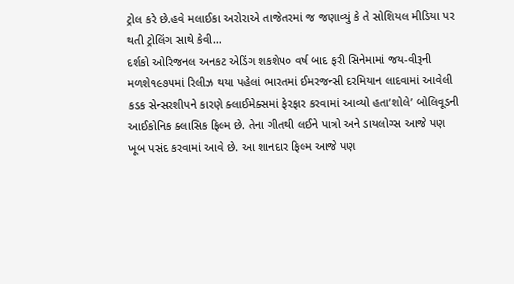ટ્રોલ કરે છે.હવે મલાઈકા અરોરાએ તાજેતરમાં જ જણાવ્યું કે તે સોશિયલ મીડિયા પર થતી ટ્રોલિંગ સાથે કેવી…
દર્શકો ઓરિજનલ અનકટ એડિંગ શકશે૫૦ વર્ષ બાદ ફરી સિનેમામાં જય-વીરૂની મળશે૧૯૭૫માં રિલીઝ થયા પહેલાં ભારતમાં ઈમરજન્સી દરમિયાન લાદવામાં આવેલી કડક સેન્સરશીપને કારણે ક્લાઈમેક્સમાં ફેરફાર કરવામાં આવ્યો હતા‘શોલે’ બોલિવૂડની આઈકોનિક ક્લાસિક ફિલ્મ છે. તેના ગીતથી લઈને પાત્રો અને ડાયલોગ્સ આજે પણ ખૂબ પસંદ કરવામાં આવે છે. આ શાનદાર ફિલ્મ આજે પણ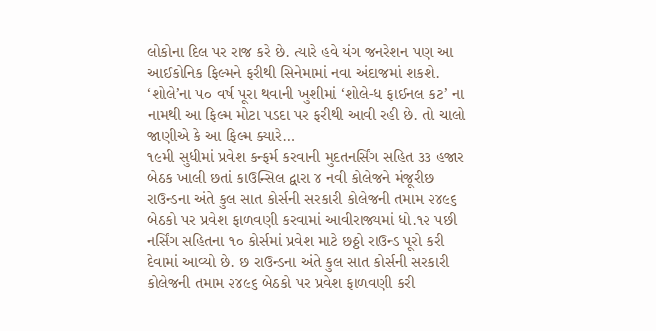લોકોના દિલ પર રાજ કરે છે. ત્યારે હવે યંગ જનરેશન પણ આ આઈકોનિક ફિલ્મને ફરીથી સિનેમામાં નવા અંદાજમાં શકશે. ‘શોલે’ના ૫૦ વર્ષ પૂરા થવાની ખુશીમાં ‘શોલે-ધ ફાઈનલ કટ’ ના નામથી આ ફિલ્મ મોટા પડદા પર ફરીથી આવી રહી છે. તો ચાલો જાણીએ કે આ ફિલ્મ ક્યારે…
૧૯મી સુધીમાં પ્રવેશ કન્ફર્મ કરવાની મુદતનર્સિંગ સહિત ૩૩ હજાર બેઠક ખાલી છતાં કાઉન્સિલ દ્વારા ૪ નવી કોલેજને મંજૂરીછ રાઉન્ડના અંતે કુલ સાત કોર્સની સરકારી કોલેજની તમામ ૨૪૯૬ બેઠકો પર પ્રવેશ ફાળવણી કરવામાં આવીરાજ્યમાં ધો.૧૨ પછી નર્સિંગ સહિતના ૧૦ કોર્સમાં પ્રવેશ માટે છઠ્ઠો રાઉન્ડ પૂરો કરી દેવામાં આવ્યો છે. છ રાઉન્ડના અંતે કુલ સાત કોર્સની સરકારી કોલેજની તમામ ૨૪૯૬ બેઠકો પર પ્રવેશ ફાળવણી કરી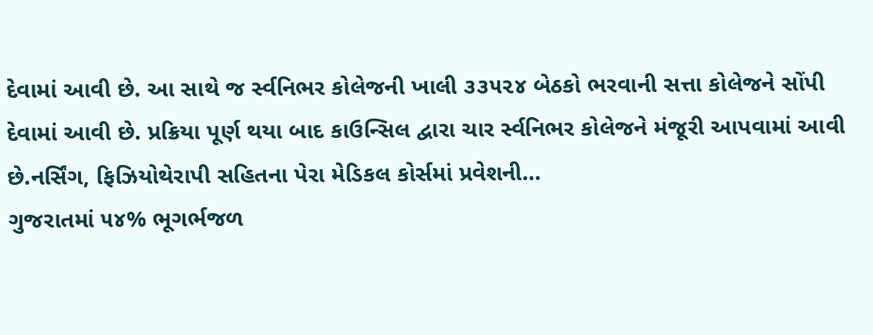દેવામાં આવી છે. આ સાથે જ ર્સ્વનિભર કોલેજની ખાલી ૩૩૫૨૪ બેઠકો ભરવાની સત્તા કોલેજને સોંપી દેવામાં આવી છે. પ્રક્રિયા પૂર્ણ થયા બાદ કાઉન્સિલ દ્વારા ચાર ર્સ્વનિભર કોલેજને મંજૂરી આપવામાં આવી છે.નર્સિંગ, ફિઝિયોથેરાપી સહિતના પેરા મેડિકલ કોર્સમાં પ્રવેશની…
ગુજરાતમાં ૫૪% ભૂગર્ભજળ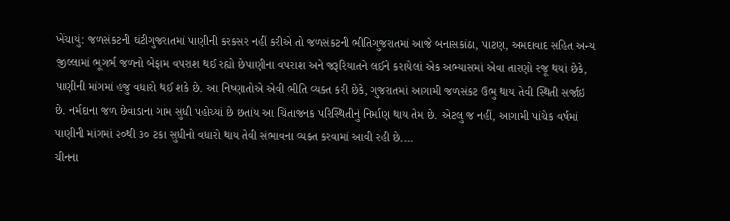ખેંચાયું: જળસંકટની ઘંટીગુજરાતમાં પાણીની કરકસર નહીં કરીએ તો જળસંકટની ભીતિગુજરાતમાં આજે બનાસકાંઠા, પાટણ, અમદાવાદ સહિત અન્ય જીલ્લામાં ભૂગર્ભ જળનો બેફામ વપરાશ થઈ રહ્યો છેપાણીના વપરાશ અને જરૂરિયાતને લઈને કરાયેલાં એક અભ્યાસમાં એવા તારણો રજૂ થયાં છેકે, પાણીની માંગમાં હજુ વધારો થઈ શકે છે. આ નિષ્ણાતોએ એવી ભીતિ વ્યક્ત કરી છેકે, ગુજરાતમાં આગામી જળસંકટ ઉભુ થાય તેવી સ્થિતી સર્જાઇ છે. નર્મદાના જળ છેવાડાના ગામ સુધી પહોચ્યાં છે છતાંય આ ચિંતાજનક પરિસ્થિતીનું નિર્માણ થાય તેમ છે. એટલુ જ નહીં, આગામી પાંચેક વર્ષમાં પાણીની માંગમાં ૨૦થી ૩૦ ટકા સુધીનો વધારો થાય તેવી સંભાવના વ્યક્ત કરવામાં આવી રહી છે.…
ચીનના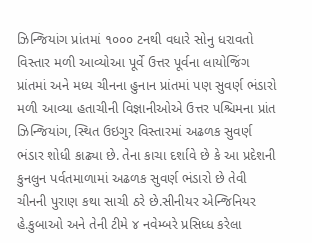ઝિન્જિયાંગ પ્રાંતમાં ૧૦૦૦ ટનથી વધારે સોનુ ધરાવતો વિસ્તાર મળી આવ્યોઆ પૂર્વે ઉત્તર પૂર્વના લાયોજિંગ પ્રાંતમાં અને મધ્ય ચીનના હુનાન પ્રાંતમાં પણ સુવર્ણ ભંડારો મળી આવ્યા હતાચીની વિજ્ઞાનીઓએ ઉત્તર પશ્ચિમના પ્રાંત ઝિન્જિયાંગ, સ્થિત ઉઇગુર વિસ્તારમાં અઢળક સુવર્ણ ભંડાર શોધી કાઢ્યા છે. તેના કાચા દર્શાવે છે કે આ પ્રદેશની કુનલુન પર્વતમાળામાં અઢળક સુવર્ણ ભંડારો છે તેવી ચીનની પુરાણ કથા સાચી ઠરે છે.સીનીયર એન્જિનિયર હે.કુબાઓ અને તેની ટીમે ૪ નવેમ્બરે પ્રસિધ્ધ કરેલા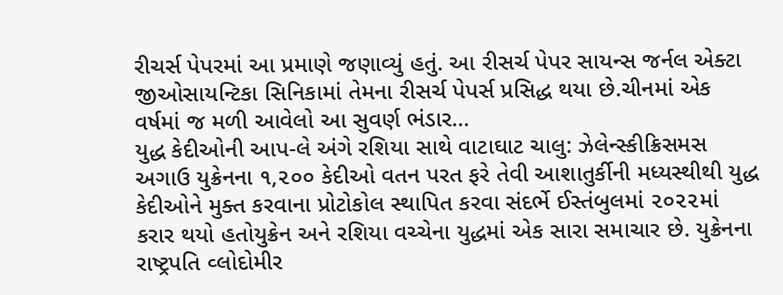રીચર્સ પેપરમાં આ પ્રમાણે જણાવ્યું હતું. આ રીસર્ચ પેપર સાયન્સ જર્નલ એક્ટા જીઓસાયન્ટિકા સિનિકામાં તેમના રીસર્ચ પેપર્સ પ્રસિદ્ધ થયા છે.ચીનમાં એક વર્ષમાં જ મળી આવેલો આ સુવર્ણ ભંડાર…
યુદ્ધ કેદીઓની આપ-લે અંગે રશિયા સાથે વાટાઘાટ ચાલુ: ઝેલેન્સ્કીક્રિસમસ અગાઉ યુક્રેનના ૧,૨૦૦ કેદીઓ વતન પરત ફરે તેવી આશાતુર્કીની મધ્યસ્થીથી યુદ્ધ કેદીઓને મુક્ત કરવાના પ્રોટોકોલ સ્થાપિત કરવા સંદર્ભે ઈસ્તંબુલમાં ૨૦૨૨માં કરાર થયો હતોયુક્રેન અને રશિયા વચ્ચેના યુદ્ધમાં એક સારા સમાચાર છે. યુક્રેનના રાષ્ટ્રપતિ વ્લોદોમીર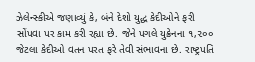ઝેલેન્સ્કીએ જણાવ્યું કે, બંને દેશો યુદ્ધ કેદીઓને ફરી સોંપવા પર કામ કરી રહ્યા છે. જેને પગલે યુક્રેનના ૧,૨૦૦ જેટલા કેદીઓ વતન પરત ફરે તેવી સંભાવના છે. રાષ્ટ્રપતિ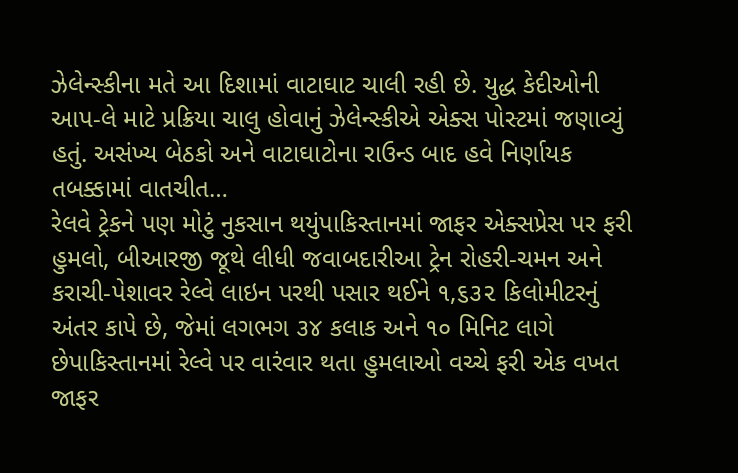ઝેલેન્સ્કીના મતે આ દિશામાં વાટાઘાટ ચાલી રહી છે. યુદ્ધ કેદીઓની આપ-લે માટે પ્રક્રિયા ચાલુ હોવાનું ઝેલેન્સ્કીએ એક્સ પોસ્ટમાં જણાવ્યું હતું. અસંખ્ય બેઠકો અને વાટાઘાટોના રાઉન્ડ બાદ હવે નિર્ણાયક તબક્કામાં વાતચીત…
રેલવે ટ્રેકને પણ મોટું નુકસાન થયુંપાકિસ્તાનમાં જાફર એક્સપ્રેસ પર ફરી હુમલો, બીઆરજી જૂથે લીધી જવાબદારીઆ ટ્રેન રોહરી-ચમન અને કરાચી-પેશાવર રેલ્વે લાઇન પરથી પસાર થઈને ૧,૬૩૨ કિલોમીટરનું અંતર કાપે છે, જેમાં લગભગ ૩૪ કલાક અને ૧૦ મિનિટ લાગે છેપાકિસ્તાનમાં રેલ્વે પર વારંવાર થતા હુમલાઓ વચ્ચે ફરી એક વખત જાફર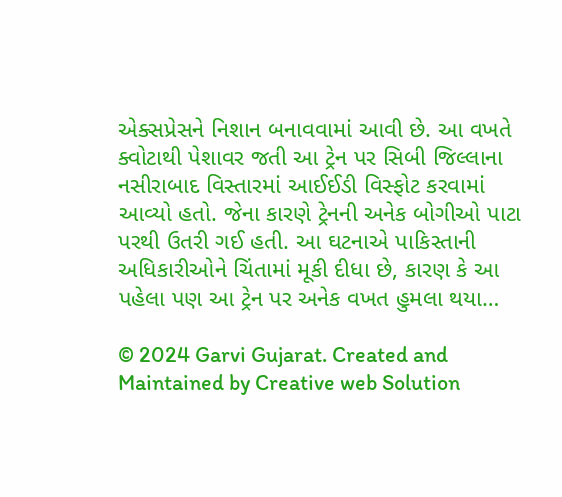એક્સપ્રેસને નિશાન બનાવવામાં આવી છે. આ વખતે ક્વોટાથી પેશાવર જતી આ ટ્રેન પર સિબી જિલ્લાના નસીરાબાદ વિસ્તારમાં આઈઈડી વિસ્ફોટ કરવામાં આવ્યો હતો. જેના કારણે ટ્રેનની અનેક બોગીઓ પાટા પરથી ઉતરી ગઈ હતી. આ ઘટનાએ પાકિસ્તાની અધિકારીઓને ચિંતામાં મૂકી દીધા છે, કારણ કે આ પહેલા પણ આ ટ્રેન પર અનેક વખત હુમલા થયા…

© 2024 Garvi Gujarat. Created and Maintained by Creative web Solution